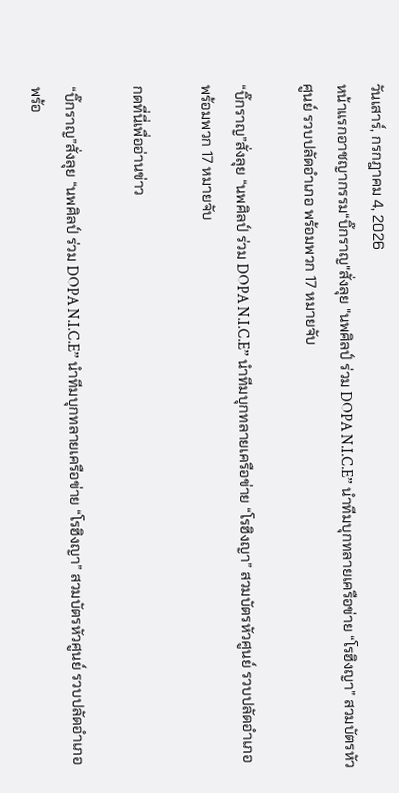วันเสาร์, กรกฎาคม 4, 2026
หน้าแรกอาชญากรรม“บิ๊กราญ"สั่งลุย "นพศิลป์ ร่วม DOPA N.I.C.E” นำทีมบุกทลายเครือข่าย “โรฮิงญา” สวมบัตรหัวศูนย์ รวบปลัดอำเภอ พร้อมพวก 17 หมายจับ

“บิ๊กราญ”สั่งลุย “นพศิลป์ ร่วม DOPA N.I.C.E” นำทีมบุกทลายเครือข่าย “โรฮิงญา” สวมบัตรหัวศูนย์ รวบปลัดอำเภอ พร้อมพวก 17 หมายจับ

กดที่นี่เพื่ออ่านข่าว

“บิ๊กราญ”สั่งลุย “นพศิลป์ ร่วม DOPA N.I.C.E” นำทีมบุกทลายเครือข่าย “โรฮิงญา” สวมบัตรหัวศูนย์ รวบปลัดอำเภอ พร้อ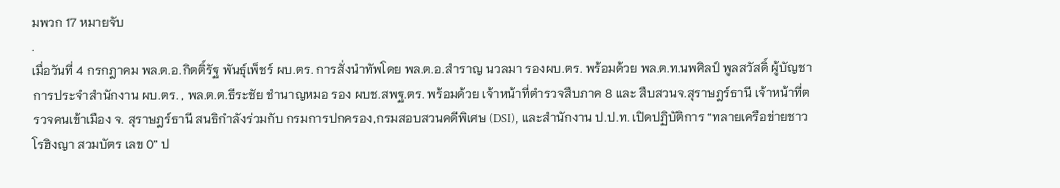มพวก 17 หมายจับ
.
เมื่อวันที่ 4 กรกฎาคม พล.ต.อ.กิตติ์รัฐ พันธุ์เพ็ชร์ ผบ.ตร. การสั่งนำทัพโดย พล.ต.อ.สำราญ นวลมา รองผบ.ตร. พร้อมด้วย พล.ต.ท.นพศิลป์ พูลสวัสดิ์ ผู้บัญชาการประจำสำนักงาน ผบ.ตร. , พล.ต.ต.ธีระชัย ชำนาญหมอ รอง ผบช.สพฐ.ตร. พร้อมด้วย เจ้าหน้าที่ตำรวจสืบภาค 8 และ สืบสวนจ.สุราษฎร์ธานี เจ้าหน้าที่ตรวจคนเข้าเมือง จ. สุราษฎร์ธานี สนธิกำลังร่วมกับ กรมการปกครอง,กรมสอบสวนคดีพิเศษ (DSI), และสำนักงาน ป.ป.ท. เปิดปฏิบัติการ “ทลายเครือข่ายชาวโรฮิงญา สวมบัตร เลข 0” ป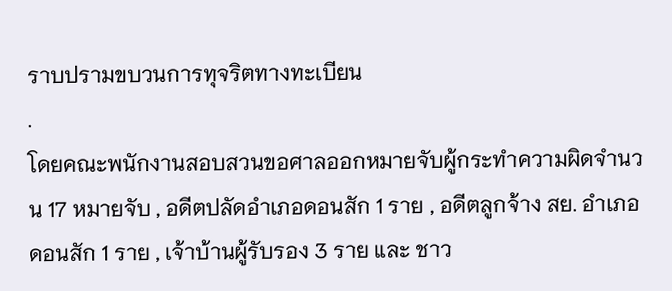ราบปรามขบวนการทุจริตทางทะเบียน
.
โดยคณะพนักงานสอบสวนขอศาลออกหมายจับผู้กระทำความผิดจำนวน 17 หมายจับ , อดีตปลัดอำเภอดอนสัก 1 ราย , อดีตลูกจ้าง สย. อำเภอดอนสัก 1 ราย , เจ้าบ้านผู้รับรอง 3 ราย และ ชาว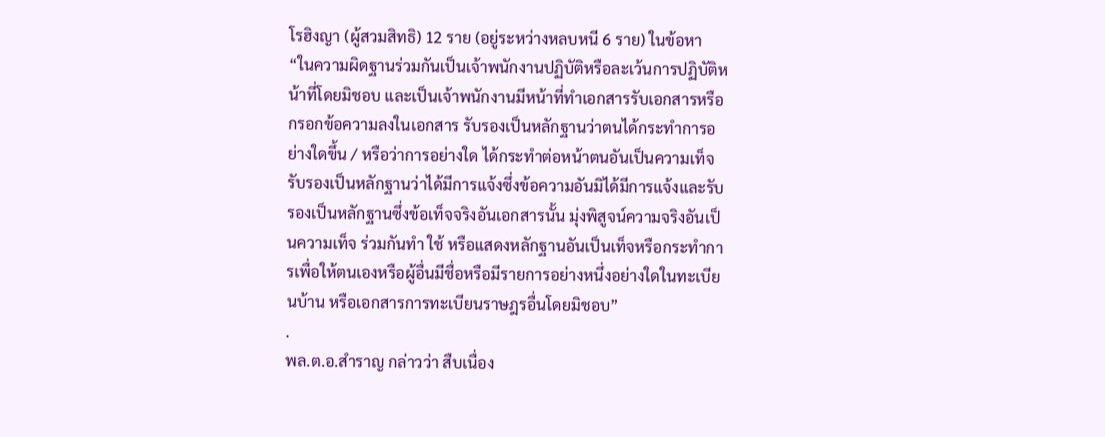โรฮิงญา (ผู้สวมสิทธิ) 12 ราย (อยู่ระหว่างหลบหนี 6 ราย) ในข้อหา “ในความผิดฐานร่วมกันเป็นเจ้าพนักงานปฏิบัติหรือละเว้นการปฏิบัติหน้าที่โดยมิชอบ และเป็นเจ้าพนักงานมีหน้าที่ทำเอกสารรับเอกสารหรือกรอกข้อความลงในเอกสาร รับรองเป็นหลักฐานว่าตนได้กระทำการอย่างใดขึ้น / หรือว่าการอย่างใด ได้กระทำต่อหน้าตนอันเป็นความเท็จ รับรองเป็นหลักฐานว่าได้มีการแจ้งซึ่งข้อความอันมิได้มีการแจ้งและรับรองเป็นหลักฐานซึ่งข้อเท็จจริงอันเอกสารนั้น มุ่งพิสูจน์ความจริงอันเป็นความเท็จ ร่วมกันทำ ใช้ หรือแสดงหลักฐานอันเป็นเท็จหรือกระทำการเพื่อให้ตนเองหรือผู้อื่นมีชื่อหรือมีรายการอย่างหนึ่งอย่างใดในทะเบียนบ้าน หรือเอกสารการทะเบียนราษฎรอื่นโดยมิชอบ”
.
พล.ต.อ.สำราญ กล่าวว่า สืบเนื่อง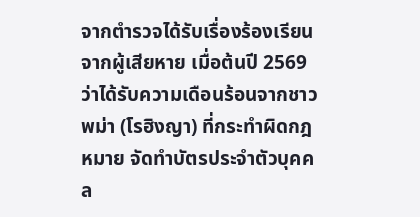จากตำรวจได้รับเรื่องร้องเรียนจากผู้เสียหาย เมื่อต้นปี 2569 ว่าได้รับความเดือนร้อนจากชาวพม่า (โรฮิงญา) ที่กระทำผิดกฎหมาย จัดทำบัตรประจำตัวบุคคล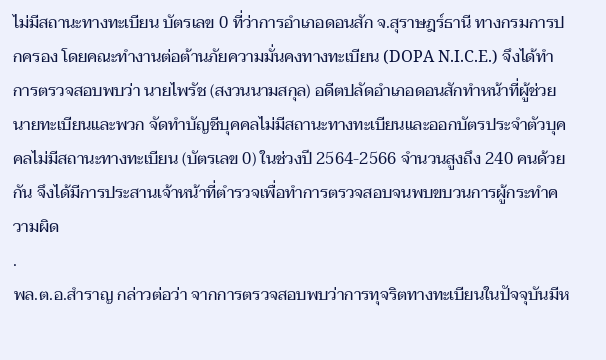ไม่มีสถานะทางทะเบียน บัตรเลข 0 ที่ว่าการอำเภอดอนสัก จ.สุราษฎร์ธานี ทางกรมการปกครอง โดยคณะทำงานต่อต้านภัยความมั่นคงทางทะเบียน (DOPA N.I.C.E.) จึงได้ทำการตรวจสอบพบว่า นายไพรัช (สงวนนามสกุล) อดีตปลัดอำเภอดอนสักทำหน้าที่ผู้ช่วยนายทะเบียนและพวก จัดทำบัญชีบุคคลไม่มีสถานะทางทะเบียนและออกบัตรประจำตัวบุคคลไม่มีสถานะทางทะเบียน (บัตรเลข 0) ในช่วงปี 2564-2566 จำนวนสูงถึง 240 คนด้วยกัน จึงได้มีการประสานเจ้าหน้าที่ตำรวจเพื่อทำการตรวจสอบจนพบขบวนการผู้กระทำความผิด
.
พล.ต.อ.สำราญ กล่าวต่อว่า จากการตรวจสอบพบว่าการทุจริตทางทะเบียนในปัจจุบันมีห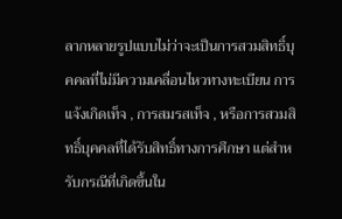ลากหลายรูปแบบไม่ว่าจะเป็นการสวมสิทธิ์บุคคลที่ไม่มีความเคลื่อนไหวทางทะเบียน การแจ้งเกิดเท็จ , การสมรสเท็จ , หรือการสวมสิทธิ์บุคคลที่ได้รับสิทธิ์ทางการศึกษา แต่สำหรับกรณีที่เกิดขึ้นใน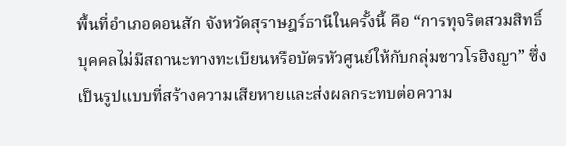พื้นที่อำเภอดอนสัก จังหวัดสุราษฎร์ธานีในครั้งนี้ คือ “การทุจริตสวมสิทธิ์บุคคลไม่มีสถานะทางทะเบียนหรือบัตรหัวศูนย์ให้กับกลุ่มชาวโรฮิงญา” ซึ่งเป็นรูปแบบที่สร้างความเสียหายและส่งผลกระทบต่อความ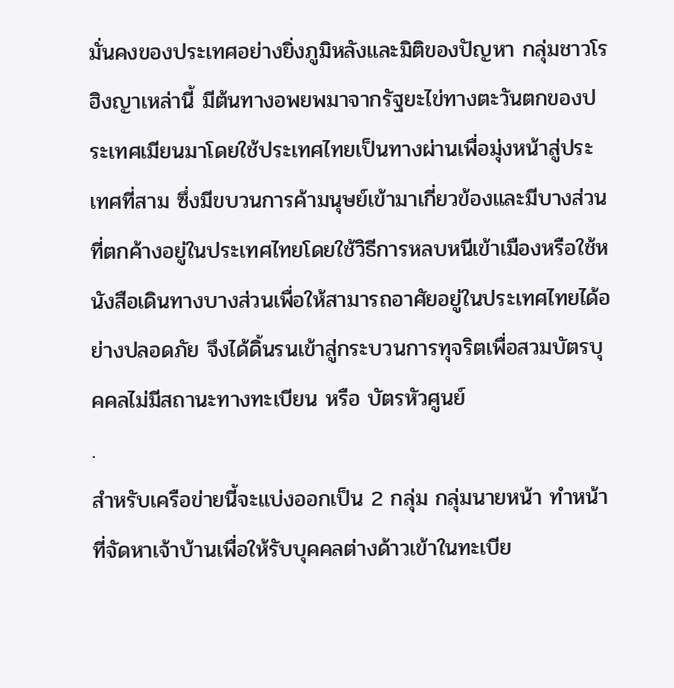มั่นคงของประเทศอย่างยิ่งภูมิหลังและมิติของปัญหา กลุ่มชาวโรฮิงญาเหล่านี้ มีต้นทางอพยพมาจากรัฐยะไข่ทางตะวันตกของประเทศเมียนมาโดยใช้ประเทศไทยเป็นทางผ่านเพื่อมุ่งหน้าสู่ประเทศที่สาม ซึ่งมีขบวนการค้ามนุษย์เข้ามาเกี่ยวข้องและมีบางส่วนที่ตกค้างอยู่ในประเทศไทยโดยใช้วิธีการหลบหนีเข้าเมืองหรือใช้หนังสือเดินทางบางส่วนเพื่อให้สามารถอาศัยอยู่ในประเทศไทยได้อย่างปลอดภัย จึงได้ดิ้นรนเข้าสู่กระบวนการทุจริตเพื่อสวมบัตรบุคคลไม่มีสถานะทางทะเบียน หรือ บัตรหัวศูนย์
.
สำหรับเครือข่ายนี้จะแบ่งออกเป็น 2 กลุ่ม กลุ่มนายหน้า ทำหน้าที่จัดหาเจ้าบ้านเพื่อให้รับบุคคลต่างด้าวเข้าในทะเบีย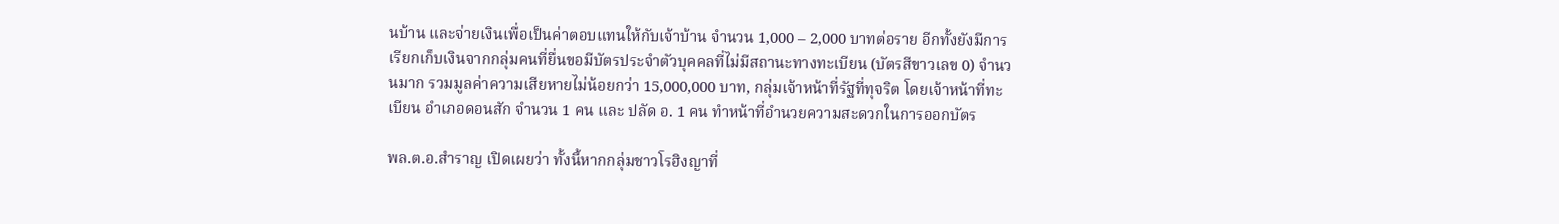นบ้าน และจ่ายเงินเพื่อเป็นค่าตอบแทนให้กับเจ้าบ้าน จำนวน 1,000 – 2,000 บาทต่อราย อีกทั้งยังมีการเรียกเก็บเงินจากกลุ่มคนที่ยื่นขอมีบัตรประจำตัวบุคคลที่ไม่มีสถานะทางทะเบียน (บัตรสีขาวเลข 0) จำนวนมาก รวมมูลค่าความเสียหายไม่น้อยกว่า 15,000,000 บาท, กลุ่มเจ้าหน้าที่รัฐที่ทุจริต โดยเจ้าหน้าที่ทะเบียน อำเภอดอนสัก จำนวน 1 คน และ ปลัด อ. 1 คน ทำหน้าที่อำนวยความสะดวกในการออกบัตร

พล.ต.อ.สำราญ เปิดเผยว่า ทั้งนี้หากกลุ่มชาวโรฮิงญาที่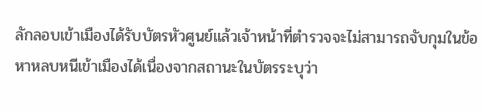ลักลอบเข้าเมืองได้รับบัตรหัวศูนย์แล้วเจ้าหน้าที่ตำรวจจะไม่สามารถจับกุมในข้อหาหลบหนีเข้าเมืองได้เนื่องจากสถานะในบัตรระบุว่า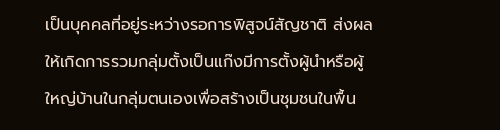เป็นบุคคลที่อยู่ระหว่างรอการพิสูจน์สัญชาติ ส่งผลให้เกิดการรวมกลุ่มตั้งเป็นแก๊งมีการตั้งผู้นำหรือผู้ใหญ่บ้านในกลุ่มตนเองเพื่อสร้างเป็นชุมชนในพื้น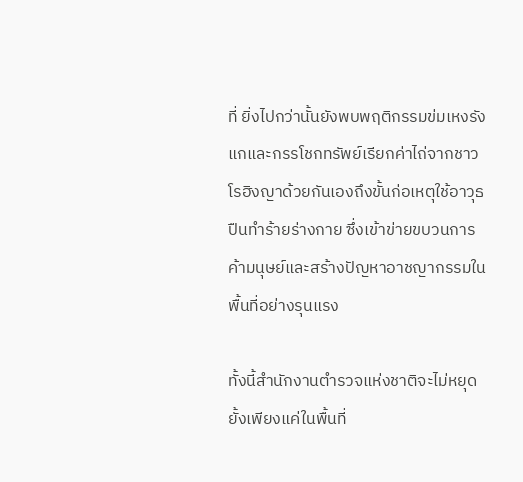ที่ ยิ่งไปกว่านั้นยังพบพฤติกรรมข่มเหงรังแกและกรรโชกทรัพย์เรียกค่าไถ่จากชาวโรฮิงญาด้วยกันเองถึงขั้นก่อเหตุใช้อาวุธปืนทำร้ายร่างกาย ซึ่งเข้าข่ายขบวนการค้ามนุษย์และสร้างปัญหาอาชญากรรมในพื้นที่อย่างรุนแรง

ทั้งนี้สำนักงานตำรวจแห่งชาติจะไม่หยุดยั้งเพียงแค่ในพื้นที่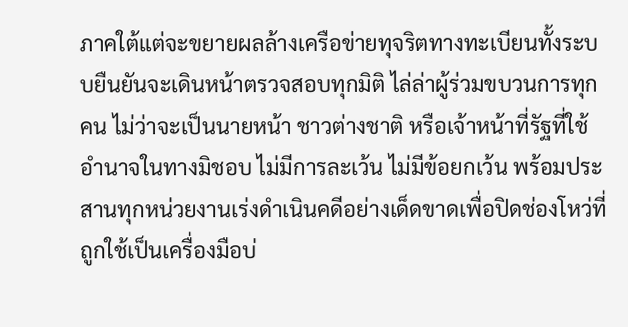ภาคใต้แต่จะขยายผลล้างเครือข่ายทุจริตทางทะเบียนทั้งระบบยืนยันจะเดินหน้าตรวจสอบทุกมิติ ไล่ล่าผู้ร่วมขบวนการทุกคน ไม่ว่าจะเป็นนายหน้า ชาวต่างชาติ หรือเจ้าหน้าที่รัฐที่ใช้อำนาจในทางมิชอบ ไม่มีการละเว้น ไม่มีข้อยกเว้น พร้อมประสานทุกหน่วยงานเร่งดำเนินคดีอย่างเด็ดขาดเพื่อปิดช่องโหว่ที่ถูกใช้เป็นเครื่องมือบ่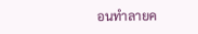อนทำลายค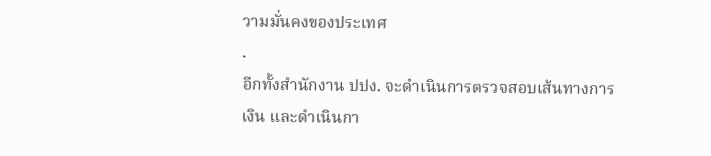วามมั่นคงของประเทศ
.
อีกทั้งสำนักงาน ปปง. จะดำเนินการตรวจสอบเส้นทางการเงิน และดำเนินกา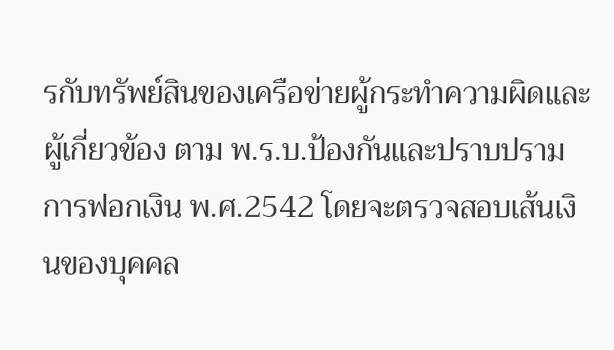รกับทรัพย์สินของเครือข่ายผู้กระทำความผิดและผู้เกี่ยวข้อง ตาม พ.ร.บ.ป้องกันและปราบปรามการฟอกเงิน พ.ศ.2542 โดยจะตรวจสอบเส้นเงินของบุคคล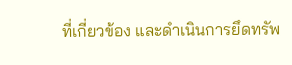ที่เกี่ยวข้อง และดำเนินการยึดทรัพ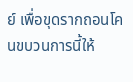ย์ เพื่อขุดรากถอนโคนขบวนการนี้ให้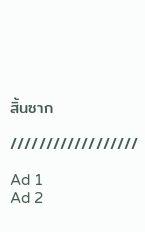สิ้นซาก

//////////////////

Ad 1
Ad 2